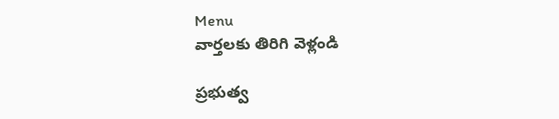Menu
వార్తలకు తిరిగి వెళ్లండి

ప్రభుత్వ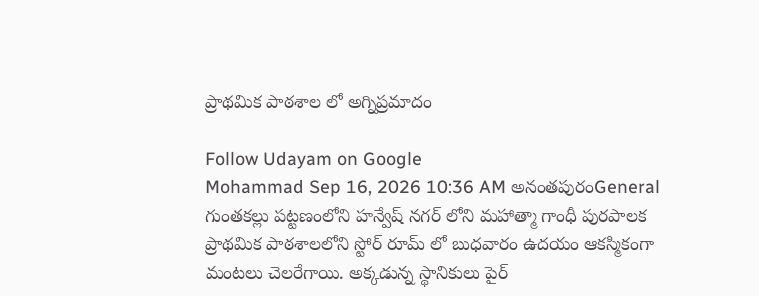ప్రాథమిక పాఠశాల లో అగ్నిప్రమాదం

Follow Udayam on Google
Mohammad Sep 16, 2026 10:36 AM అనంతపురంGeneral
గుంతకల్లు పట్టణంలోని హన్వేష్ నగర్ లోని మహాత్మా గాంధీ పురపాలక ప్రాథమిక పాఠశాలలోని స్టోర్ రూమ్ లో బుధవారం ఉదయం ఆకస్మికంగా మంటలు చెలరేగాయి. అక్కడున్న స్థానికులు పైర్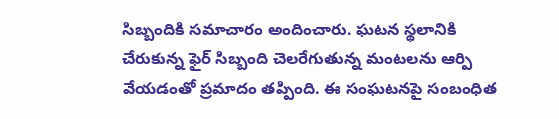సిబ్బందికి సమాచారం అందించారు. ఘటన స్థలానికి చేరుకున్న ఫైర్ సిబ్బంది చెలరేగుతున్న మంటలను ఆర్పి వేయడంతో ప్రమాదం తప్పింది. ఈ సంఘటనపై సంబంధిత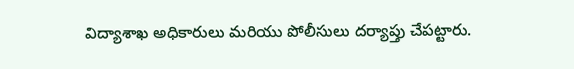విద్యాశాఖ అధికారులు మరియు పోలీసులు దర్యాప్తు చేపట్టారు.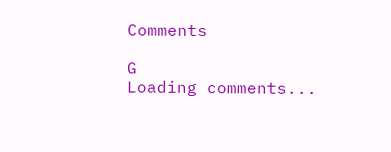Comments

G
Loading comments...